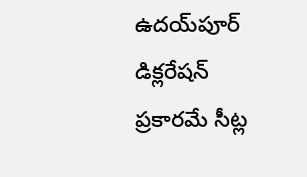ఉదయ్‌పూర్ డిక్లరేషన్ ప్రకారమే సీట్ల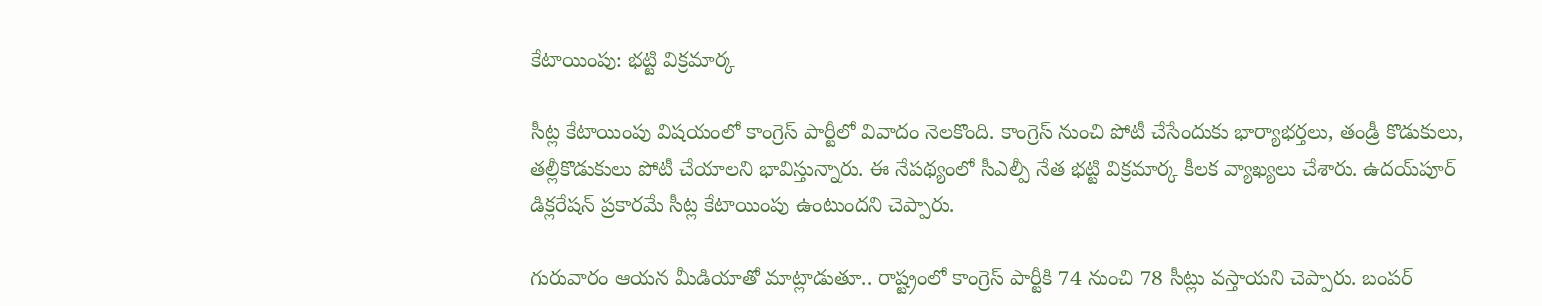కేటాయింపు: భట్టి విక్రమార్క

సీట్ల కేటాయింపు విషయంలో కాంగ్రెస్ పార్టీలో వివాదం నెలకొంది. కాంగ్రెస్‌ నుంచి పోటీ చేసేందుకు భార్యాభర్తలు, తండ్రీ కొడుకులు, తల్లీకొడుకులు పోటీ చేయాలని భావిస్తున్నారు. ఈ నేపథ్యంలో సీఎల్పీ నేత భట్టి విక్రమార్క కీలక వ్యాఖ్యలు చేశారు. ఉదయ్‌పూర్ డిక్లరేషన్ ప్రకారమే సీట్ల కేటాయింపు ఉంటుందని చెప్పారు.

గురువారం ఆయన మీడియాతో మాట్లాడుతూ.. రాష్ట్రంలో కాంగ్రెస్ పార్టీకి 74 నుంచి 78 సీట్లు వస్తాయని చెప్పారు. బంపర్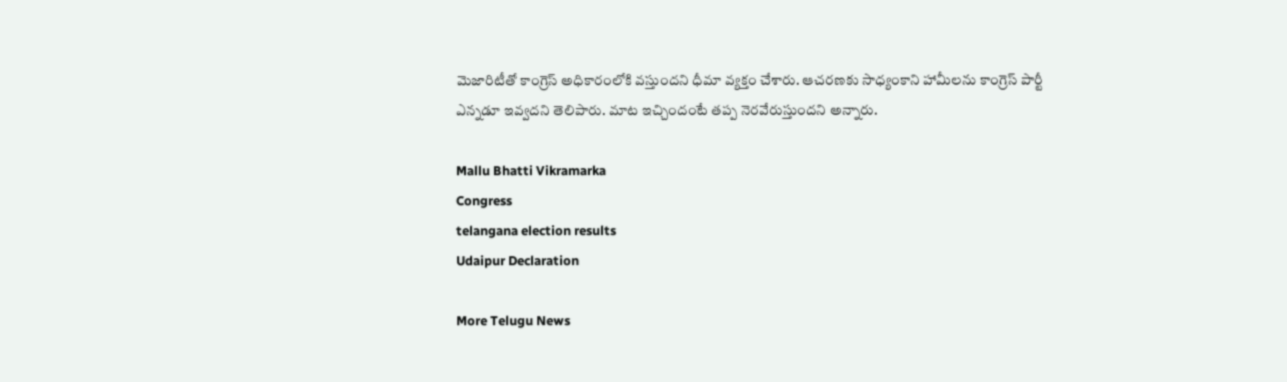మెజారిటీతో కాంగ్రెస్‌ అధికారంలోకి వస్తుందని ధీమా వ్యక్తం చేశారు. ఆచరణకు సాధ్యంకాని హామీలను కాంగ్రెస్ పార్టీ ఎన్నడూ ఇవ్వదని తెలిపారు. మాట ఇచ్చిందంటే తప్ప నెరవేరుస్తుందని అన్నారు.

Mallu Bhatti Vikramarka
Congress
telangana election results
Udaipur Declaration

More Telugu News